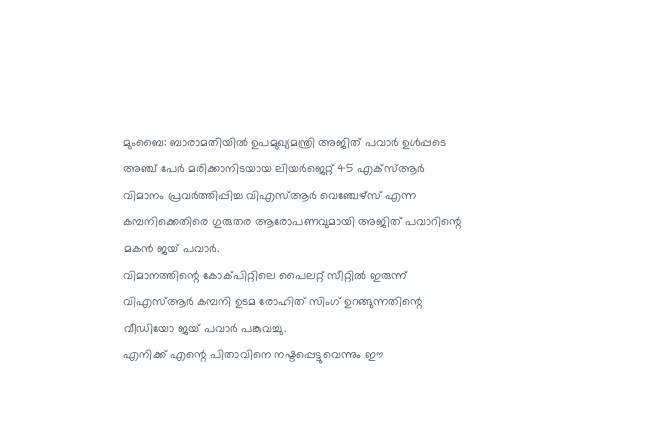മുംബൈ: ബാരാമതിയിൽ ഉപമുഖ്യമന്ത്രി അജിത് പവാർ ഉൾപ്പടെ അഞ്ച് പേർ മരിക്കാനിടയായ ലിയർജെറ്റ് 45 എക്സ്ആർ വിമാനം പ്രവർത്തിപ്പിച്ച വിഎസ്ആർ വെഞ്ചേഴ്സ് എന്ന കമ്പനിക്കെതിരെ ഗുരുതര ആരോപണവുമായി അജിത് പവാറിന്റെ മകൻ ജയ് പവാർ.
വിമാനത്തിന്റെ കോക്പിറ്റിലെ പൈലറ്റ് സീറ്റിൽ ഇരുന്ന് വിഎസ്ആർ കമ്പനി ഉടമ രോഹിത് സിംഗ് ഉറങ്ങുന്നതിന്റെ വീഡിയോ ജയ് പവാർ പങ്കുവച്ചു.
എനിക്ക് എന്റെ പിതാവിനെ നഷ്ടപ്പെട്ടുവെന്നും ഈ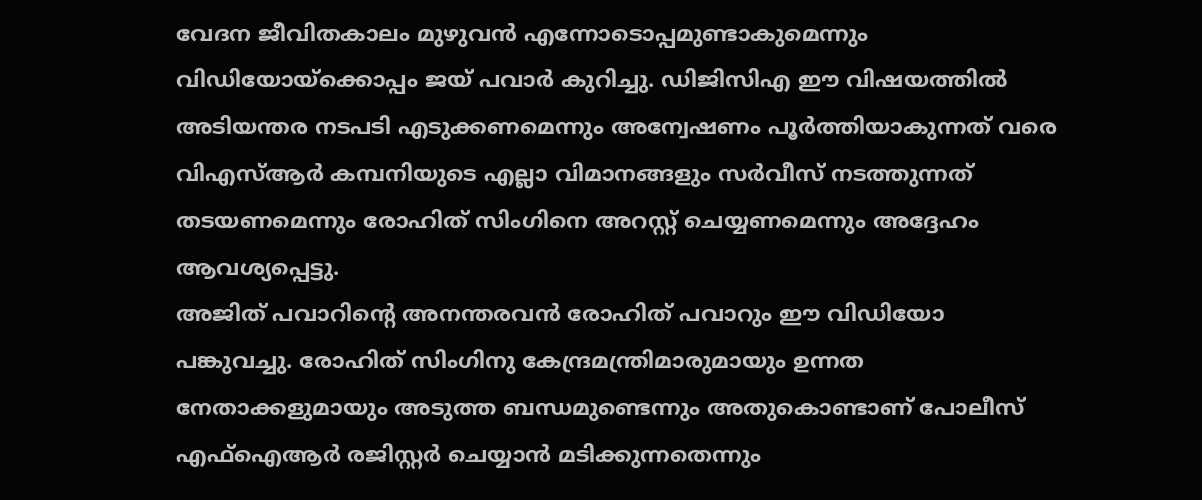വേദന ജീവിതകാലം മുഴുവൻ എന്നോടൊപ്പമുണ്ടാകുമെന്നും വിഡിയോയ്ക്കൊപ്പം ജയ് പവാർ കുറിച്ചു. ഡിജിസിഎ ഈ വിഷയത്തിൽ അടിയന്തര നടപടി എടുക്കണമെന്നും അന്വേഷണം പൂർത്തിയാകുന്നത് വരെ വിഎസ്ആർ കമ്പനിയുടെ എല്ലാ വിമാനങ്ങളും സർവീസ് നടത്തുന്നത് തടയണമെന്നും രോഹിത് സിംഗിനെ അറസ്റ്റ് ചെയ്യണമെന്നും അദ്ദേഹം ആവശ്യപ്പെട്ടു.
അജിത് പവാറിന്റെ അനന്തരവൻ രോഹിത് പവാറും ഈ വിഡിയോ പങ്കുവച്ചു. രോഹിത് സിംഗിനു കേന്ദ്രമന്ത്രിമാരുമായും ഉന്നത നേതാക്കളുമായും അടുത്ത ബന്ധമുണ്ടെന്നും അതുകൊണ്ടാണ് പോലീസ് എഫ്ഐആർ രജിസ്റ്റർ ചെയ്യാൻ മടിക്കുന്നതെന്നും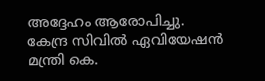അദ്ദേഹം ആരോപിച്ചു. കേന്ദ്ര സിവിൽ ഏവിയേഷൻ മന്ത്രി കെ.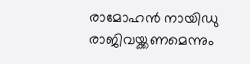രാമോഹൻ നായിഡു രാജിവയ്ക്കണമെന്നും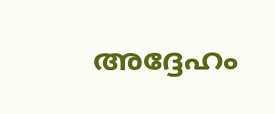അദ്ദേഹം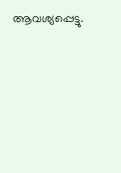ആവശ്യപ്പെട്ടു.